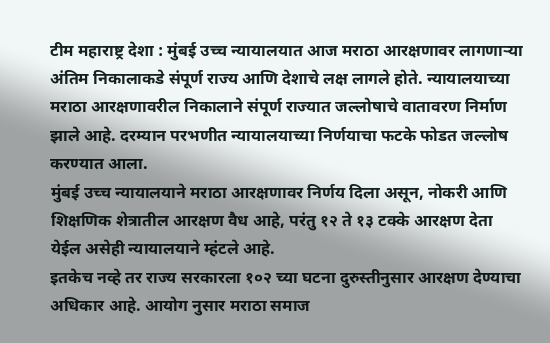टीम महाराष्ट्र देशा : मुंबई उच्च न्यायालयात आज मराठा आरक्षणावर लागणाऱ्या अंतिम निकालाकडे संपूर्ण राज्य आणि देशाचे लक्ष लागले होते. न्यायालयाच्या मराठा आरक्षणावरील निकालाने संपूर्ण राज्यात जल्लोषाचे वातावरण निर्माण झाले आहे. दरम्यान परभणीत न्यायालयाच्या निर्णयाचा फटके फोडत जल्लोष करण्यात आला.
मुंबई उच्च न्यायालयाने मराठा आरक्षणावर निर्णय दिला असून, नोकरी आणि शिक्षणिक शेत्रातील आरक्षण वैध आहे, परंतु १२ ते १३ टक्के आरक्षण देता येईल असेही न्यायालयाने म्हंटले आहे.
इतकेच नव्हे तर राज्य सरकारला १०२ च्या घटना दुरुस्तीनुसार आरक्षण देण्याचा अधिकार आहे. आयोग नुसार मराठा समाज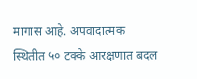मागास आहे. अपवादात्मक स्थितीत ५० टक्के आरक्षणात बदल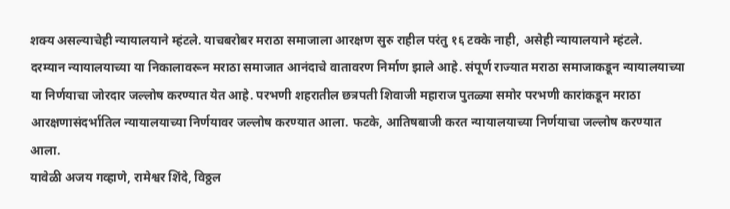शक्य असल्याचेही न्यायालयाने म्हंटले. याचबरोबर मराठा समाजाला आरक्षण सुरु राहील परंतु १६ टक्के नाही, असेही न्यायालयाने म्हंटले.
दरम्यान न्यायालयाच्या या निकालावरून मराठा समाजात आनंदाचे वातावरण निर्माण झाले आहे. संपूर्ण राज्यात मराठा समाजाकडून न्यायालयाच्या या निर्णयाचा जोरदार जल्लोष करण्यात येत आहे. परभणी शहरातील छत्रपती शिवाजी महाराज पुतळ्या समोर परभणी कारांकडून मराठा आरक्षणासंदर्भातिल न्यायालयाच्या निर्णयावर जल्लोष करण्यात आला. फटके, आतिषबाजी करत न्यायालयाच्या निर्णयाचा जल्लोष करण्यात आला.
यावेळी अजय गव्हाणे, रामेश्वर शिंदे, विठ्ठल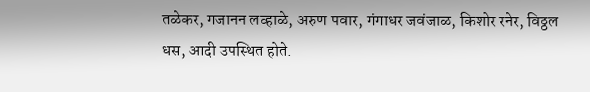तळेकर, गजानन लव्हाळे, अरुण पवार, गंगाधर जवंजाळ, किशोर रनेर, विठ्ठल धस, आदी उपस्थित होते.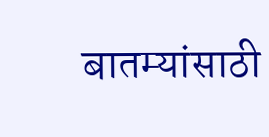बातम्यांसाठी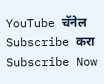YouTube चॅनेल Subscribe करा
Subscribe Now